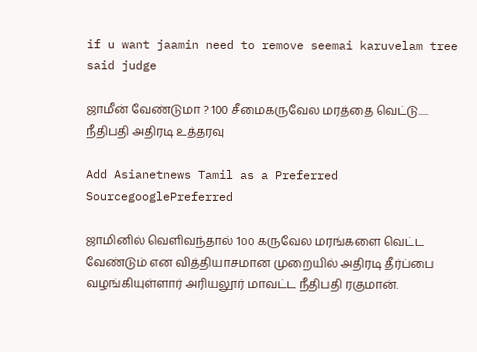if u want jaamin need to remove seemai karuvelam tree said judge

ஜாமீன் வேண்டுமா ? 100 சீமைகருவேல மரத்தை வெட்டு..... நீதிபதி அதிரடி உத்தரவு

Add Asianetnews Tamil as a Preferred SourcegooglePreferred

ஜாமினில் வெளிவந்தால் 1௦௦ கருவேல மரங்களை வெட்ட வேண்டும் என வித்தியாசமான முறையில் அதிரடி தீர்ப்பை வழங்கியுள்ளார் அரியலூர் மாவட்ட நீதிபதி ரகுமான்.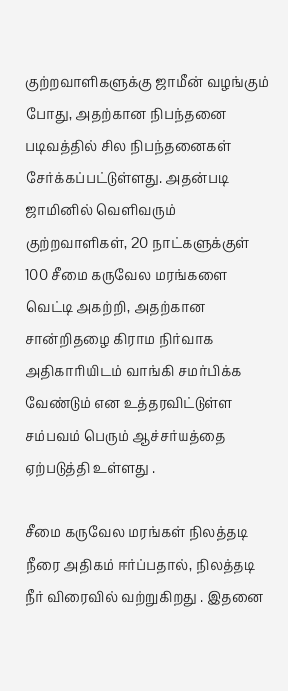குற்றவாளிகளுக்கு ஜாமீன் வழங்கும் போது, அதற்கான நிபந்தனை படிவத்தில் சில நிபந்தனைகள் சேர்க்கப்பட்டுள்ளது. அதன்படி ஜாமினில் வெளிவரும் குற்றவாளிகள், 20 நாட்களுக்குள் 100 சீமை கருவேல மரங்களை வெட்டி அகற்றி, அதற்கான சான்றிதழை கிராம நிர்வாக அதிகாரியிடம் வாங்கி சமர்பிக்க வேண்டும் என உத்தரவிட்டுள்ள சம்பவம் பெரும் ஆச்சர்யத்தை ஏற்படுத்தி உள்ளது .

சீமை கருவேல மரங்கள் நிலத்தடி நீரை அதிகம் ஈர்ப்பதால், நிலத்தடி நீர் விரைவில் வற்றுகிறது . இதனை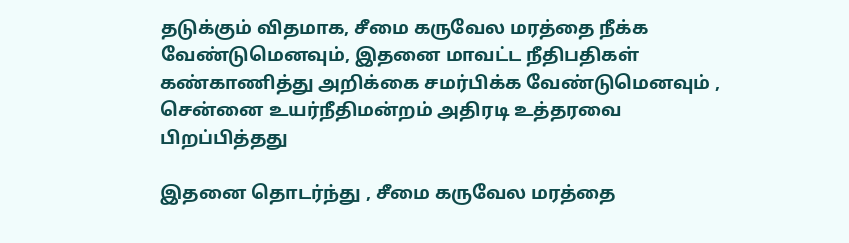தடுக்கும் விதமாக, சீமை கருவேல மரத்தை நீக்க வேண்டுமெனவும், இதனை மாவட்ட நீதிபதிகள் கண்காணித்து அறிக்கை சமர்பிக்க வேண்டுமெனவும் , சென்னை உயர்நீதிமன்றம் அதிரடி உத்தரவை பிறப்பித்தது

இதனை தொடர்ந்து , சீமை கருவேல மரத்தை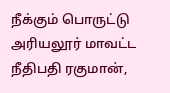நீக்கும் பொருட்டு அரியலூர் மாவட்ட நீதிபதி ரகுமான்,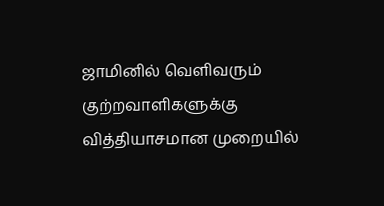ஜாமினில் வெளிவரும் குற்றவாளிகளுக்கு வித்தியாசமான முறையில்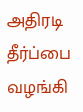அதிரடி தீர்ப்பை வழங்கி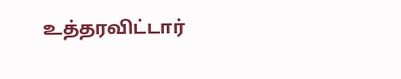உத்தரவிட்டார்